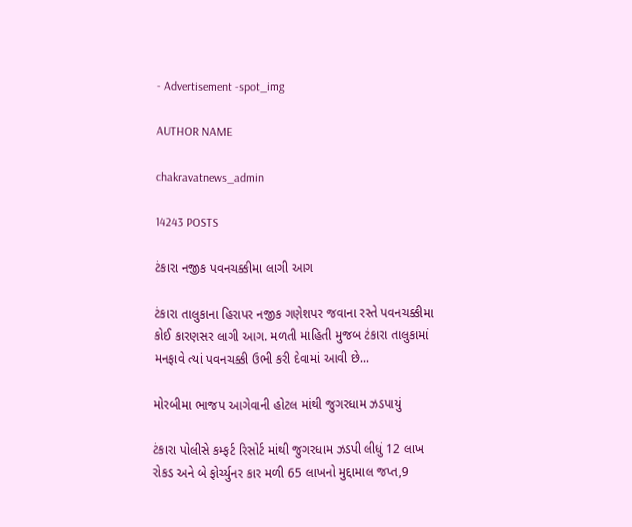- Advertisement -spot_img

AUTHOR NAME

chakravatnews_admin

14243 POSTS

ટંકારા નજીક પવનચક્કીમા લાગી આગ

ટંકારા તાલુકાના હિરાપર નજીક ગણેશપર જવાના રસ્તે પવનચક્કીમા કોઈ કારણસર લાગી આગ. મળતી માહિતી મુજબ ટંકારા તાલુકામાં મનફાવે ત્યાં પવનચક્કી ઉભી કરી દેવામાં આવી છે...

મોરબીમા ભાજપ આગેવાની હોટલ માંથી જુગરધામ ઝડપાયું

ટંકારા પોલીસે કમ્ફર્ટ રિસોર્ટ માંથી જુગરધામ ઝડપી લીધું 12 લાખ રોકડ અને બે ફોર્ચ્યુનર કાર મળી 65 લાખનો મુદ્દામાલ જપ્ત,9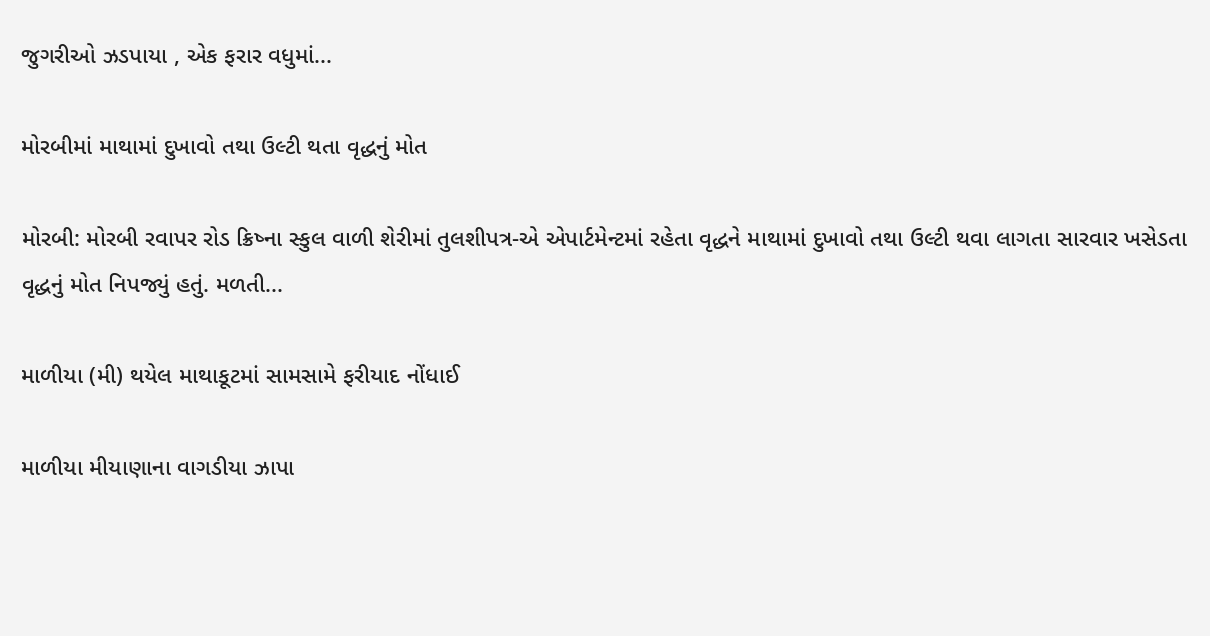જુગરીઓ ઝડપાયા , એક ફરાર વધુમાં...

મોરબીમાં માથામાં દુખાવો તથા ઉલ્ટી થતા વૃદ્ધનું મોત

મોરબી: મોરબી રવાપર રોડ ક્રિષ્ના સ્કુલ વાળી શેરીમાં તુલશીપત્ર-એ એપાર્ટમેન્ટમાં રહેતા વૃદ્ધને માથામાં દુખાવો તથા ઉલ્ટી થવા લાગતા સારવાર ખસેડતા વૃદ્ધનું મોત નિપજ્યું હતું. મળતી...

માળીયા (મી) થયેલ માથાકૂટમાં સામસામે ફરીયાદ નોંધાઈ

માળીયા મીયાણાના વાગડીયા ઝાપા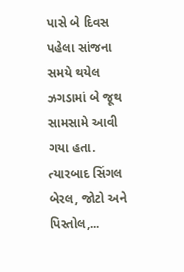પાસે બે દિવસ પહેલા સાંજના સમયે થયેલ ઝગડામાં બે જૂથ સામસામે આવી ગયા હતા. ત્યારબાદ સિંગલ બેરલ, જોટો અને પિસ્તોલ,...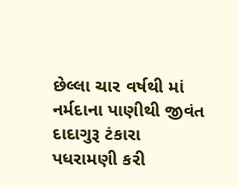છેલ્લા ચાર વર્ષથી માં નર્મદાના પાણીથી જીવંત દાદાગુરૂ ટંકારા પધરામણી કરી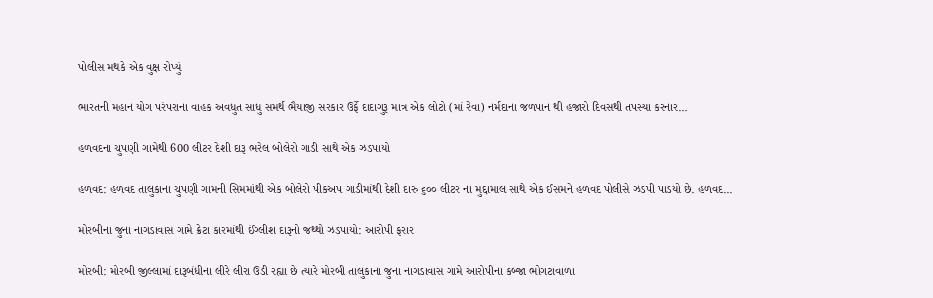પોલીસ મથકે એક વુક્ષ રોપ્યું

ભારતની મહાન યોગ પરંપરાના વાહક અવધુત સાધુ સમર્થ ભૈયાજી સરકાર ઉર્ફે દાદાગુરૂ માત્ર એક લોટો (માં રેવા) નર્મદાના જળપાન થી હજારો દિવસથી તપસ્યા કરનાર...

હળવદના ચુપણી ગામેથી 600 લીટર દેશી દારૂ ભરેલ બોલેરો ગાડી સાથે એક ઝડપાયો

હળવદ: હળવદ તાલુકાના ચુપણી ગામની સિમમાંથી એક બોલેરો પીકઅપ ગાડીમાંથી દેશી દારુ ૬૦૦ લીટર ના મુદ્દામાલ સાથે એક ઈસમને હળવદ પોલીસે ઝડપી પાડયો છે. હળવદ...

મોરબીના જુના નાગડાવાસ ગામે ક્રેટા કારમાંથી ઈંગ્લીશ દારૂનો જથ્થો ઝડપાયો: આરોપી ફરાર

મોરબી: મોરબી જીલ્લામાં દારૂબંધીના લીરે લીરા ઉડી રહ્યા છે ત્યારે મોરબી તાલુકાના જુના નાગડાવાસ ગામે આરોપીના કબ્જા ભોગટાવાળા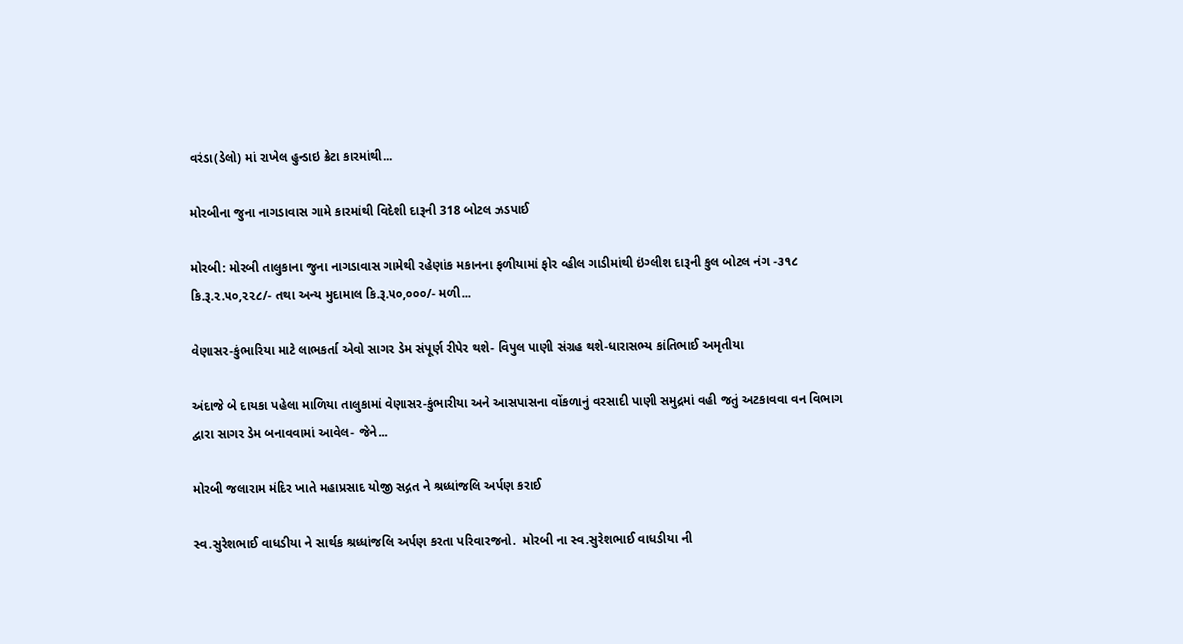વરંડા(ડેલો) માં રાખેલ હુન્ડાઇ ક્રેટા કારમાંથી...

મોરબીના જુના નાગડાવાસ ગામે કારમાંથી વિદેશી દારૂની 318 બોટલ ઝડપાઈ

મોરબી: મોરબી તાલુકાના જુના નાગડાવાસ ગામેથી રહેણાંક મકાનના ફળીયામાં ફોર વ્હીલ ગાડીમાંથી ઇંગ્લીશ દારૂની કુલ બોટલ નંગ -૩૧૮ કિ.રૂ.૨.૫૦,૨૨૮/- તથા અન્ય મુદામાલ કિ.રૂ.૫૦,૦૦૦/- મળી...

વેણાસર-કુંભારિયા માટે લાભકર્તા એવો સાગર ડેમ સંપૂર્ણ રીપેર થશે- વિપુલ પાણી સંગ્રહ થશે-ધારાસભ્ય કાંતિભાઈ અમૃતીયા

અંદાજે બે દાયકા પહેલા માળિયા તાલુકામાં વેણાસર-કુંભારીયા અને આસપાસના વોંકળાનું વરસાદી પાણી સમુદ્રમાં વહી જતું અટકાવવા વન વિભાગ દ્વારા સાગર ડેમ બનાવવામાં આવેલ- જેને...

મોરબી જલારામ મંદિર ખાતે મહાપ્રસાદ યોજી સદ્ગત ને શ્રધ્ધાંજલિ અર્પણ કરાઈ

સ્વ.સુરેશભાઈ વાધડીયા ને સાર્થક શ્રધ્ધાંજલિ અર્પણ કરતા પરિવારજનો.  મોરબી ના સ્વ.સુરેશભાઈ વાધડીયા ની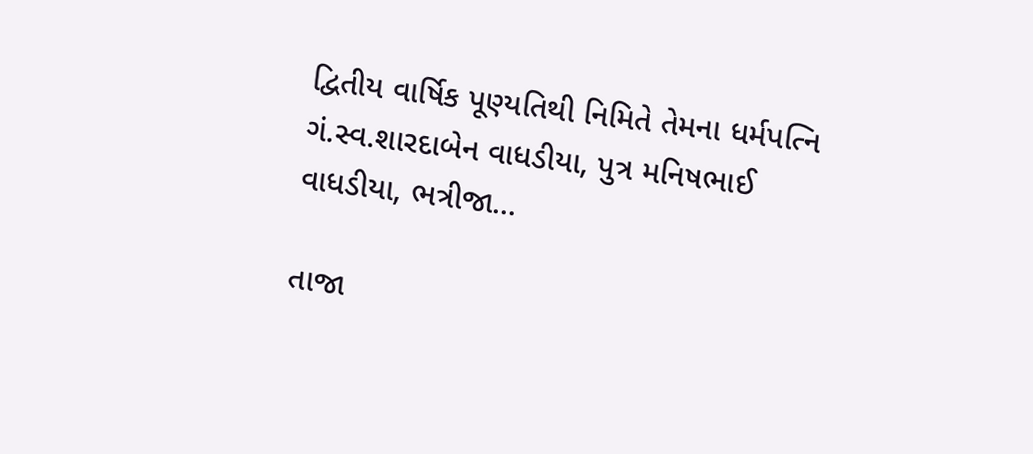દ્વિતીય વાર્ષિક પૂણ્યતિથી નિમિતે તેમના ધર્મપત્નિ ગં.સ્વ.શારદાબેન વાધડીયા, પુત્ર મનિષભાઈ વાધડીયા, ભત્રીજા...

તાજા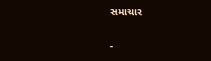સમાચાર

-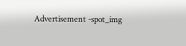Advertisement -spot_img